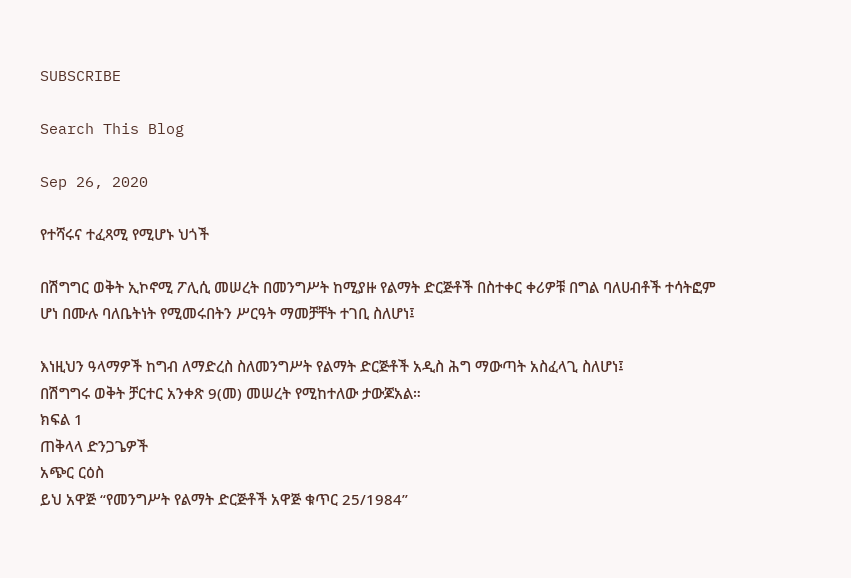SUBSCRIBE

Search This Blog

Sep 26, 2020

የተሻሩና ተፈጻሚ የሚሆኑ ህጎች

በሽግግር ወቅት ኢኮኖሚ ፖሊሲ መሠረት በመንግሥት ከሚያዙ የልማት ድርጅቶች በስተቀር ቀሪዎቹ በግል ባለሀብቶች ተሳትፎም ሆነ በሙሉ ባለቤትነት የሚመሩበትን ሥርዓት ማመቻቸት ተገቢ ስለሆነ፤

እነዚህን ዓላማዎች ከግብ ለማድረስ ስለመንግሥት የልማት ድርጅቶች አዲስ ሕግ ማውጣት አስፈላጊ ስለሆነ፤
በሽግግሩ ወቅት ቻርተር አንቀጽ 9(መ) መሠረት የሚከተለው ታውጆአል።
ክፍል 1
ጠቅላላ ድንጋጌዎች
አጭር ርዕስ
ይህ አዋጅ “የመንግሥት የልማት ድርጅቶች አዋጅ ቁጥር 25/1984”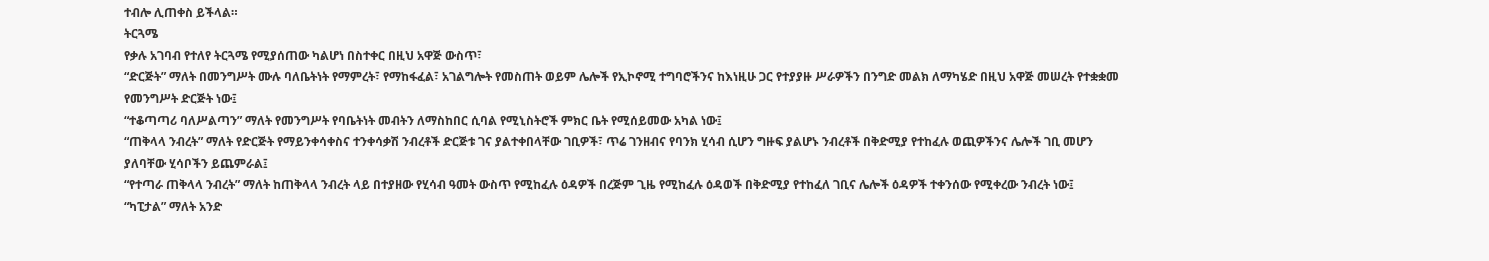ተብሎ ሊጠቀስ ይችላል።
ትርጓሜ
የቃሉ አገባብ የተለየ ትርጓሜ የሚያሰጠው ካልሆነ በስተቀር በዚህ አዋጅ ውስጥ፣
“ድርጅት” ማለት በመንግሥት ሙሉ ባለቤትነት የማምረት፣ የማከፋፈል፣ አገልግሎት የመስጠት ወይም ሌሎች የኢኮኖሚ ተግባሮችንና ከእነዚሁ ጋር የተያያዙ ሥራዎችን በንግድ መልክ ለማካሄድ በዚህ አዋጅ መሠረት የተቋቋመ የመንግሥት ድርጅት ነው፤
“ተቆጣጣሪ ባለሥልጣን” ማለት የመንግሥት የባቤትነት መብትን ለማስከበር ሲባል የሚኒስትሮች ምክር ቤት የሚሰይመው አካል ነው፤
“ጠቅላላ ንብረት” ማለት የድርጅት የማይንቀሳቀስና ተንቀሳቃሽ ንብረቶች ድርጅቱ ገና ያልተቀበላቸው ገቢዎች፣ ጥሬ ገንዘብና የባንክ ሂሳብ ሲሆን ግዙፍ ያልሆኑ ንብረቶች በቅድሚያ የተከፈሉ ወጪዎችንና ሌሎች ገቢ መሆን ያለባቸው ሂሳቦችን ይጨምራል፤
“የተጣራ ጠቅላላ ንብረት” ማለት ከጠቅላላ ንብረት ላይ በተያዘው የሂሳብ ዓመት ውስጥ የሚከፈሉ ዕዳዎች በረጅም ጊዜ የሚከፈሉ ዕዳወች በቅድሚያ የተከፈለ ገቢና ሌሎች ዕዳዎች ተቀንሰው የሚቀረው ንብረት ነው፤
“ካፒታል” ማለት አንድ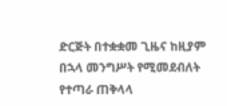ድርጅት በተቋቋመ ጊዜና ከዚያም በኋላ መንግሥት የሚመደብለት የተጣራ ጠቅላላ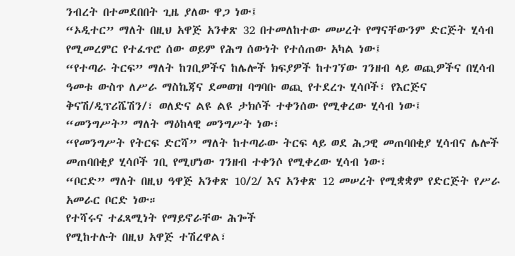ንብረት በተመደበበት ጊዜ ያለው ዋጋ ነው፤
“ኦዲተር” ማለት በዚህ አዋጅ አንቀጽ 32 በተመለከተው መሠረት የማናቸውንም ድርጅት ሂሳብ የሚመረምር የተፈጥሮ ሰው ወይም የሕግ ሰውነት የተሰጠው አካል ነው፤
“የተጣራ ትርፍ” ማለት ከገቢዎችና ከሌሎች ክፍያዎች ከተገኘው ገንዘብ ላይ ወጪዎችና በሂሳብ ዓመቱ ውስጥ ለሥራ ማስኬጃና ደመወዝ ባግባቡ ወጪ የተደረጉ ሂሳቦች፣ የእርጅና ቅናሽ/ዲፕሪሼሽን/፣ ወለድና ልዩ ልዩ ታክሶች ተቀንሰው የሚቀረው ሂሳብ ነው፤
“መንግሥት” ማለት ማዕከላዊ መንግሥት ነው፣
“የመንግሥት የትርፍ ድርሻ” ማለት ከተጣራው ትርፍ ላይ ወደ ሕጋዊ መጠባበቂያ ሂሳብና ሌሎች መጠባበቂያ ሂሳቦች ገቢ የሚሆነው ገንዘብ ተቀንሶ የሚቀረው ሂሳብ ነው፣
“ቦርድ” ማለት በዚህ ዓዋጅ አንቀጽ 10/2/ እና አንቀጽ 12 መሠረት የሚቋቋም የድርጅት የሥራ አመራር ቦርድ ነው።
የተሻሩና ተፈጻሚነት የማይኖራቸው ሕጐች
የሚከተሉት በዚህ አዋጅ ተሽረዋል፣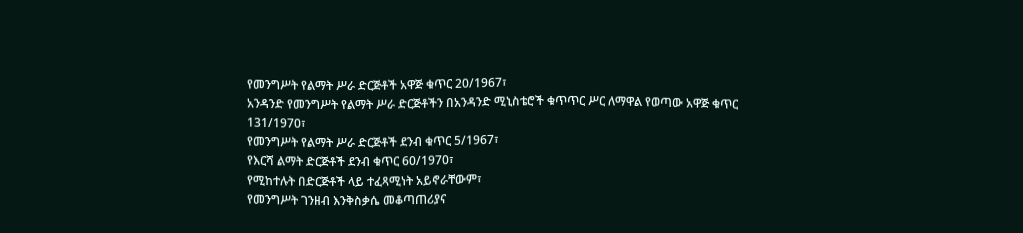የመንግሥት የልማት ሥራ ድርጅቶች አዋጅ ቁጥር 20/1967፣
አንዳንድ የመንግሥት የልማት ሥራ ድርጅቶችን በአንዳንድ ሚኒስቴሮች ቁጥጥር ሥር ለማዋል የወጣው አዋጅ ቁጥር 131/1970፣
የመንግሥት የልማት ሥራ ድርጅቶች ደንብ ቁጥር 5/1967፣
የእርሻ ልማት ድርጅቶች ደንብ ቁጥር 60/1970፣
የሚከተሉት በድርጅቶች ላይ ተፈጻሚነት አይኖራቸውም፣
የመንግሥት ገንዘብ እንቅስቃሴ መቆጣጠሪያና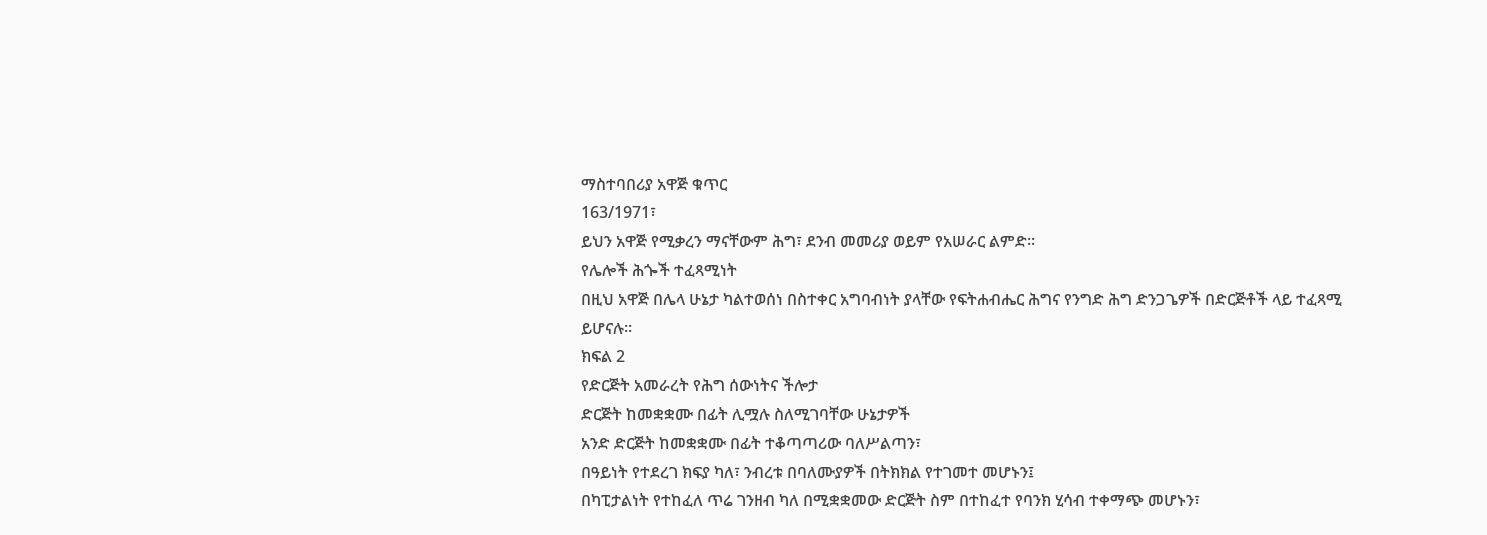ማስተባበሪያ አዋጅ ቁጥር
163/1971፣
ይህን አዋጅ የሚቃረን ማናቸውም ሕግ፣ ደንብ መመሪያ ወይም የአሠራር ልምድ።
የሌሎች ሕጐች ተፈጻሚነት
በዚህ አዋጅ በሌላ ሁኔታ ካልተወሰነ በስተቀር አግባብነት ያላቸው የፍትሐብሔር ሕግና የንግድ ሕግ ድንጋጌዎች በድርጅቶች ላይ ተፈጻሚ ይሆናሉ።
ክፍል 2
የድርጅት አመራረት የሕግ ሰውነትና ችሎታ
ድርጅት ከመቋቋሙ በፊት ሊሟሉ ስለሚገባቸው ሁኔታዎች
አንድ ድርጅት ከመቋቋሙ በፊት ተቆጣጣሪው ባለሥልጣን፣
በዓይነት የተደረገ ክፍያ ካለ፣ ንብረቱ በባለሙያዎች በትክክል የተገመተ መሆኑን፤
በካፒታልነት የተከፈለ ጥሬ ገንዘብ ካለ በሚቋቋመው ድርጅት ስም በተከፈተ የባንክ ሂሳብ ተቀማጭ መሆኑን፣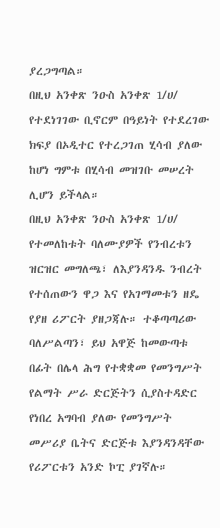ያረጋግጣል።
በዚህ አንቀጽ ንዑስ አንቀጽ 1/ሀ/ የተደነገገው ቢኖርም በዓይነት የተደረገው ክፍያ በኦዲተር የተረጋገጠ ሂሳብ ያለው ከሆነ ግምቱ በሂሳብ መዝገቡ መሠረት ሊሆን ይችላል።
በዚህ አንቀጽ ንዑስ አንቀጽ 1/ሀ/ የተመለከቱት ባለሙያዎች የንብረቱን ዝርዝር መግለጫ፣ ለእያንዳንዱ ንብረት የተሰጠውን ዋጋ እና የአገማመቱን ዘዴ የያዘ ሪፖርት ያዘጋጃሉ። ተቆጣጣሪው ባለሥልጣን፣ ይህ አዋጅ ከመውጣቱ በፊት በሌላ ሕግ የተቋቋመ የመንግሥት የልማት ሥራ ድርጅትን ሲያስተዳድር የነበረ አግባብ ያለው የመንግሥት መሥሪያ ቤትና ድርጅቱ እያንዳንዳቸው የሪፖርቱን አንድ ኮፒ ያገኛሉ።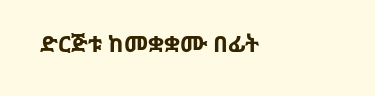ድርጅቱ ከመቋቋሙ በፊት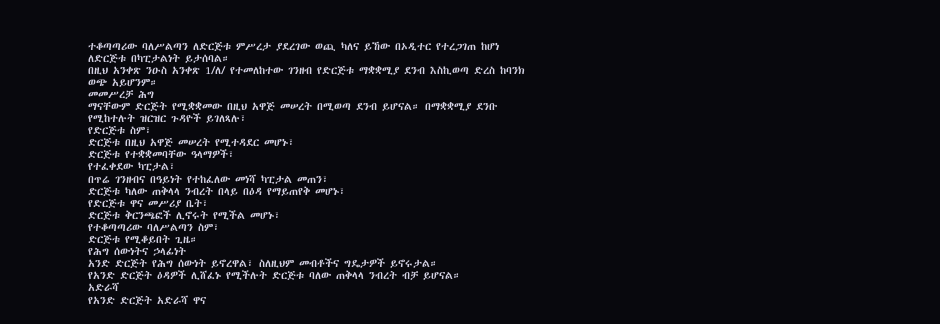ተቆጣጣሪው ባለሥልጣን ለድርጅቱ ምሥረታ ያደረገው ወጪ ካለና ይኸው በኦዲተር የተረጋገጠ ከሆነ ለድርጅቱ በካፒታልነት ይታሰባል።
በዚህ አንቀጽ ንዑስ አንቀጽ 1/ለ/ የተመለከተው ገንዘብ የድርጅቱ ማቋቋሚያ ደንብ እስኪወጣ ድረስ ከባንክ ወጭ አይሆንም።
መመሥረቻ ሕግ
ማናቸውም ድርጅት የሚቋቋመው በዚህ አዋጅ መሠረት በሚወጣ ደንብ ይሆናል። በማቋቋሚያ ደንቡ የሚከተሉት ዝርዝር ጉዳዮች ይገለጻሉ፣
የድርጅቱ ስም፣
ድርጅቱ በዚህ አዋጅ መሠረት የሚተዳደር መሆኑ፣
ድርጅቱ የተቋቋመባቸው ዓላማዎች፣
የተፈቀደው ካፒታል፣
በጥሬ ገንዘብና በዓይነት የተከፈለው መነሻ ካፒታል መጠን፣
ድርጅቱ ካለው ጠቅላላ ንብረት በላይ በዕዳ የማይጠየቅ መሆኑ፣
የድርጅቱ ዋና መሥሪያ ቤት፣
ድርጅቱ ቅርንጫፎች ሊኖሩት የሚችል መሆኑ፣
የተቆጣጣሪው ባለሥልጣን ስም፣
ድርጅቱ የሚቆይበት ጊዜ።
የሕግ ሰውነትና ኃላፊነት
አንድ ድርጅት የሕግ ሰውነት ይኖረዋል፣ ስለዚህም መብቶችና ግዴታዎች ይኖሩታል።
የአንድ ድርጅት ዕዳዎች ሊሸፈኑ የሚችሉት ድርጅቱ ባለው ጠቅላላ ንብረት ብቻ ይሆናል።
አድራሻ
የአንድ ድርጅት አድራሻ ዋና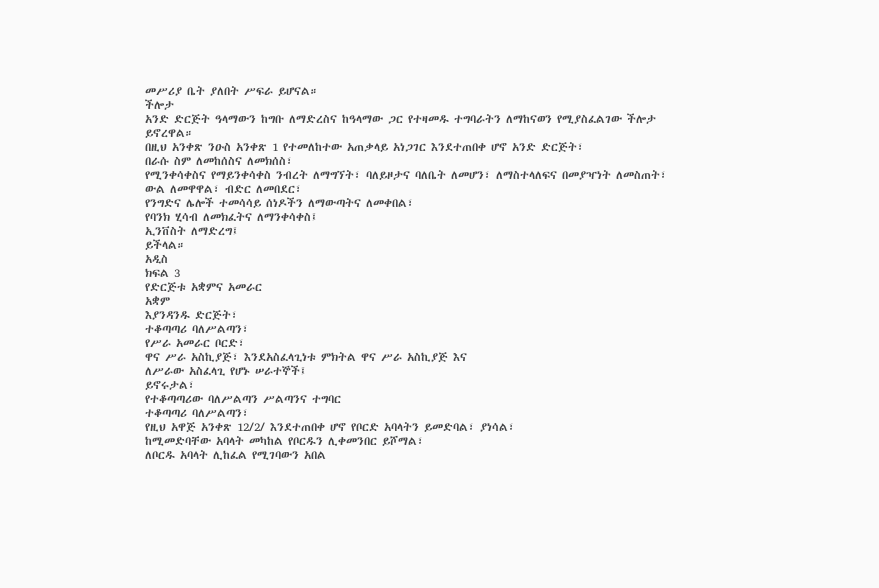መሥሪያ ቤት ያለበት ሥፍራ ይሆናል።
ችሎታ
አንድ ድርጅት ዓላማውን ከግቡ ለማድረስና ከዓላማው ጋር የተዛመዱ ተግባራትን ለማከናወን የሚያስፈልገው ችሎታ ይኖረዋል።
በዚህ አንቀጽ ንዑስ አንቀጽ 1 የተመለከተው አጠቃላይ አነጋገር እንደተጠበቀ ሆኖ አንድ ድርጅት፣
በራሱ ስም ለመከሰስና ለመክሰስ፣
የሚንቀሳቀስና የማይንቀሳቀስ ንብረት ለማግኘት፣ ባለይዞታና ባለቤት ለመሆን፣ ለማስተላለፍና በመያዣነት ለመስጠት፣
ውል ለመዋዋል፣ ብድር ለመበደር፣
የንግድና ሌሎች ተመሳሳይ ሰነዶችን ለማውጣትና ለመቀበል፣
የባንክ ሂሳብ ለመክፈትና ለማንቀሳቀስ፤
ኢንቨስት ለማድረግ፤
ይችላል።
አዲስ
ክፍል 3
የድርጅቱ አቋምና አመራር
አቋም
እያንዳንዱ ድርጅት፣
ተቆጣጣሪ ባለሥልጣን፣
የሥራ አመራር ቦርድ፣
ዋና ሥራ አስኪያጅ፣ እንደአስፈላጊነቱ ምክትል ዋና ሥራ አስኪያጅ እና
ለሥራው አስፈላጊ የሆኑ ሠራተኞች፤
ይኖሩታል፣
የተቆጣጣሪው ባለሥልጣን ሥልጣንና ተግባር
ተቆጣጣሪ ባለሥልጣን፣
የዚህ አዋጅ አንቀጽ 12/2/ እንደተጠበቀ ሆኖ የቦርድ አባላትን ይመድባል፣ ያነሳል፣
ከሚመድባቸው አባላት መካከል የቦርዱን ሊቀመንበር ይሾማል፣
ለቦርዱ አባላት ሊከፈል የሚገባውን አበል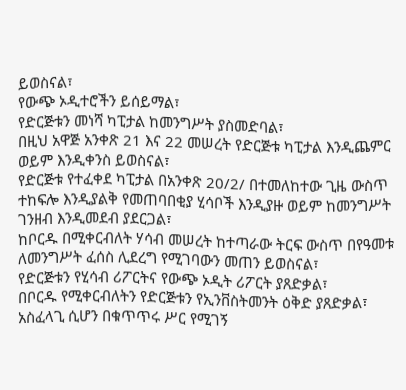ይወስናል፣
የውጭ ኦዲተሮችን ይሰይማል፣
የድርጅቱን መነሻ ካፒታል ከመንግሥት ያስመድባል፣
በዚህ አዋጅ አንቀጽ 21 እና 22 መሠረት የድርጅቱ ካፒታል እንዲጨምር ወይም እንዲቀንስ ይወስናል፣
የድርጅቱ የተፈቀደ ካፒታል በአንቀጽ 20/2/ በተመለከተው ጊዜ ውስጥ ተከፍሎ እንዲያልቅ የመጠባበቂያ ሂሳቦች እንዲያዙ ወይም ከመንግሥት ገንዘብ እንዲመደብ ያደርጋል፣
ከቦርዱ በሚቀርብለት ሃሳብ መሠረት ከተጣራው ትርፍ ውስጥ በየዓመቱ ለመንግሥት ፈሰስ ሊደረግ የሚገባውን መጠን ይወስናል፣
የድርጅቱን የሂሳብ ሪፖርትና የውጭ ኦዲት ሪፖርት ያጸድቃል፣
በቦርዱ የሚቀርብለትን የድርጅቱን የኢንቨስትመንት ዕቅድ ያጸድቃል፣
አስፈላጊ ሲሆን በቁጥጥሩ ሥር የሚገኝ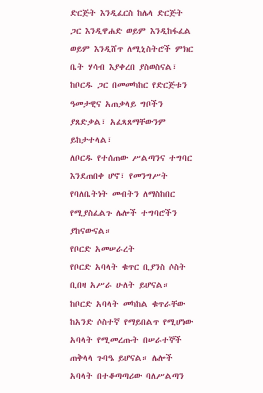ድርጅት እንዲፈርስ ከሌላ ድርጅት ጋር እንዲዋሐድ ወይም እንዲከፋፈል ወይም እንዲሸጥ ለሚኒስትሮች ምክር ቤት ሃሳብ እያቀረበ ያስወስናል፣
ከቦርዱ ጋር በመመካከር የድርጅቱን ዓመታዊና አጠቃላይ ግቦችን ያጸድቃል፣ አፈጻጸማቸውንም ይከታተላል፣
ለቦርዱ የተሰጠው ሥልጣንና ተግባር እንደጠበቀ ሆኖ፣ የመንግሥት የባለቤትነት መብትን ለማስከበር የሚያስፈልጉ ሌሎች ተግባሮችን ያከናውናል።
የቦርድ አመሠራረት
የቦርድ አባላት ቁጥር ቢያንስ ሶስት ቢበዛ አሥራ ሁለት ይሆናል።
ከቦርድ አባላት መካከል ቁጥራቸው ከአንድ ሶስተኛ የማይበልጥ የሚሆነው አባላት የሚመረጡት በሠራተኞች ጠቅላላ ጉባዔ ይሆናል። ሌሎች አባላት በተቆጣጣሪው ባለሥልጣን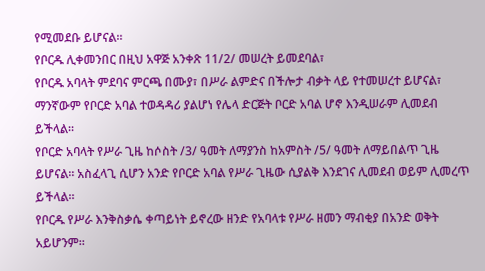የሚመደቡ ይሆናል።
የቦርዱ ሊቀመንበር በዚህ አዋጅ አንቀጽ 11/2/ መሠረት ይመደባል፣
የቦርዱ አባላት ምደባና ምርጫ በሙያ፣ በሥራ ልምድና በችሎታ ብቃት ላይ የተመሠረተ ይሆናል፣
ማንኛውም የቦርድ አባል ተወዳዳሪ ያልሆነ የሌላ ድርጅት ቦርድ አባል ሆኖ እንዲሠራም ሊመደብ ይችላል።
የቦርድ አባላት የሥራ ጊዜ ከሶስት /3/ ዓመት ለማያንስ ከአምስት /5/ ዓመት ለማይበልጥ ጊዜ ይሆናል። አስፈላጊ ሲሆን አንድ የቦርድ አባል የሥራ ጊዜው ሲያልቅ እንደገና ሊመደብ ወይም ሊመረጥ ይችላል።
የቦርዱ የሥራ እንቅስቃሴ ቀጣይነት ይኖረው ዘንድ የአባላቱ የሥራ ዘመን ማብቂያ በአንድ ወቅት አይሆንም።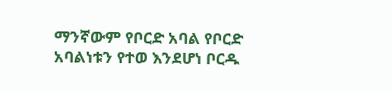ማንኛውም የቦርድ አባል የቦርድ አባልነቱን የተወ እንደሆነ ቦርዱ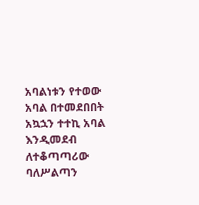አባልነቱን የተወው አባል በተመደበበት አኳኋን ተተኪ አባል እንዲመደብ ለተቆጣጣሪው ባለሥልጣን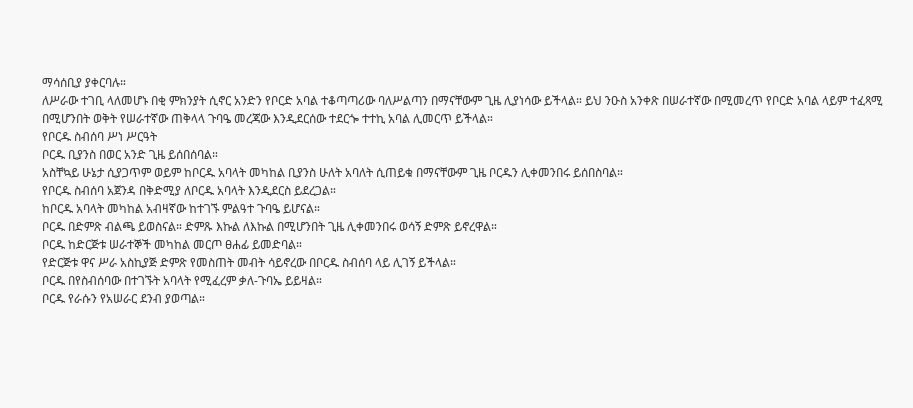ማሳሰቢያ ያቀርባሉ።
ለሥራው ተገቢ ላለመሆኑ በቂ ምክንያት ሲኖር አንድን የቦርድ አባል ተቆጣጣሪው ባለሥልጣን በማናቸውም ጊዜ ሊያነሳው ይችላል። ይህ ንዑስ አንቀጽ በሠራተኛው በሚመረጥ የቦርድ አባል ላይም ተፈጻሚ በሚሆንበት ወቅት የሠራተኛው ጠቅላላ ጉባዔ መረጃው እንዲደርሰው ተደርጐ ተተኪ አባል ሊመርጥ ይችላል።
የቦርዱ ስብሰባ ሥነ ሥርዓት
ቦርዱ ቢያንስ በወር አንድ ጊዜ ይሰበሰባል።
አስቸኳይ ሁኔታ ሲያጋጥም ወይም ከቦርዱ አባላት መካከል ቢያንስ ሁለት አባለት ሲጠይቁ በማናቸውም ጊዜ ቦርዱን ሊቀመንበሩ ይሰበስባል።
የቦርዱ ስብሰባ አጀንዳ በቅድሚያ ለቦርዱ አባላት እንዲደርስ ይደረጋል።
ከቦርዱ አባላት መካከል አብዛኛው ከተገኙ ምልዓተ ጉባዔ ይሆናል።
ቦርዱ በድምጽ ብልጫ ይወስናል። ድምጹ እኩል ለእኩል በሚሆንበት ጊዜ ሊቀመንበሩ ወሳኝ ድምጽ ይኖረዋል።
ቦርዱ ከድርጅቱ ሠራተኞች መካከል መርጦ ፀሐፊ ይመድባል።
የድርጅቱ ዋና ሥራ አስኪያጅ ድምጽ የመስጠት መብት ሳይኖረው በቦርዱ ስብሰባ ላይ ሊገኝ ይችላል።
ቦርዱ በየስብሰባው በተገኙት አባላት የሚፈረም ቃለ-ጉባኤ ይይዛል።
ቦርዱ የራሱን የአሠራር ደንብ ያወጣል።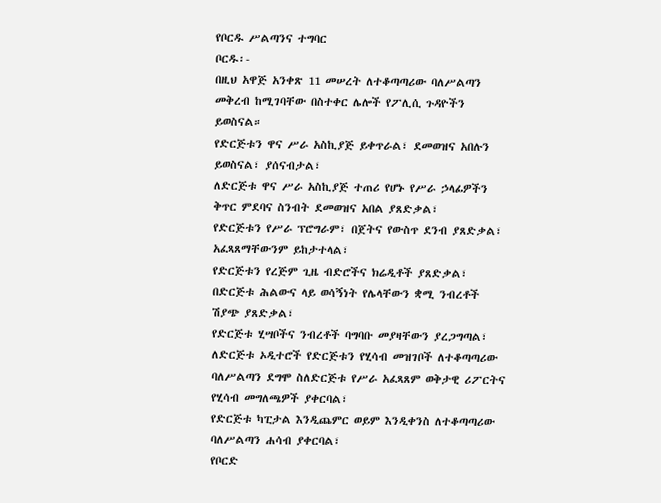የቦርዱ ሥልጣንና ተግባር
ቦርዱ፡-
በዚህ አዋጅ አንቀጽ 11 መሠረት ለተቆጣጣሪው ባለሥልጣን መቅረብ ከሚገባቸው በስተቀር ሌሎች የፖሊሲ ጉዳዮችን ይወስናል።
የድርጅቱን ዋና ሥራ አስኪያጅ ይቀጥራል፣ ደመወዝና አበሉን ይወስናል፣ ያሰናብታል፣
ለድርጅቱ ዋና ሥራ አስኪያጅ ተጠሪ የሆኑ የሥራ ኃላፊዎችን ቅጥር ምደባና ስንብት ደመወዝና አበል ያጸድቃል፣
የድርጅቱን የሥራ ፕሮግራም፣ በጀትና የውስጥ ደንብ ያጸድቃል፣ አፈጻጸማቸውንም ይከታተላል፣
የድርጅቱን የረጅም ጊዜ ብድሮችና ክሬዲቶች ያጸድቃል፣
በድርጅቱ ሕልውና ላይ ወሳኝነት የሌላቸውን ቋሚ ንብረቶች ሽያጭ ያጸድቃል፣
የድርጅቱ ሂሣቦችና ንብረቶች ባግባቡ መያዛቸውን ያረጋግጣል፣
ለድርጅቱ ኦዲተሮች የድርጅቱን የሂሳብ መዝገቦች ለተቆጣጣሪው ባለሥልጣን ደግሞ ስለድርጅቱ የሥራ አፈጻጸም ወቅታዊ ሪፖርትና የሂሳብ መግለጫዎች ያቀርባል፣
የድርጅቱ ካፒታል እንዲጨምር ወይም እንዲቀንስ ለተቆጣጣሪው ባለሥልጣን ሐሳብ ያቀርባል፣
የቦርድ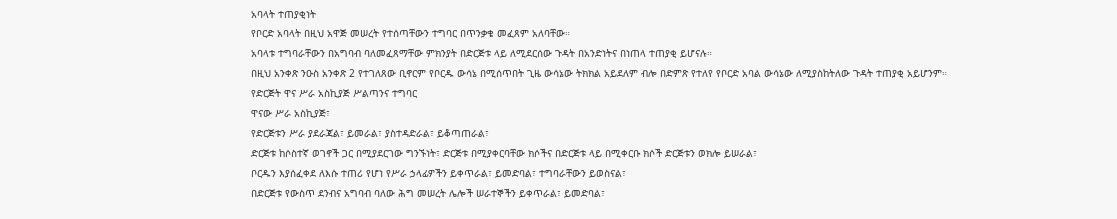አባላት ተጠያቂነት
የቦርድ አባላት በዚህ አዋጅ መሠረት የተሰጣቸውን ተግባር በጥንቃቄ መፈጸም አለባቸው።
አባላቱ ተግባራቸውን በአግባብ ባለመፈጸማቸው ምክንያት በድርጅቱ ላይ ለሚደርሰው ጉዳት በአንድነትና በነጠላ ተጠያቂ ይሆናሉ።
በዚህ አንቀጽ ንዑስ አንቀጽ 2 የተገለጸው ቢኖርም የቦርዱ ውሳኔ በሚሰጥበት ጊዜ ውሳኔው ትክክል አይደለም ብሎ በድምጽ የተለየ የቦርድ አባል ውሳኔው ለሚያስከትለው ጉዳት ተጠያቂ አይሆንም።
የድርጅት ዋና ሥራ አስኪያጅ ሥልጣንና ተግባር
ዋናው ሥራ አስኪያጅ፣
የድርጅቱን ሥራ ያደራጃል፣ ይመራል፣ ያስተዳድራል፣ ይቆጣጠራል፣
ድርጅቱ ከሶስተኛ ወገኖች ጋር በሚያደርገው ግንኙነት፣ ድርጅቱ በሚያቀርባቸው ክሶችና በድርጅቱ ላይ በሚቀርቡ ክሶች ድርጅቱን ወክሎ ይሠራል፣
ቦርዱን እያሰፈቀደ ለእሱ ተጠሪ የሆነ የሥራ ኃላፊዎችን ይቀጥራል፣ ይመድባል፣ ተግባራቸውን ይወስናል፣
በድርጅቱ የውስጥ ደንብና አግባብ ባለው ሕግ መሠረት ሌሎች ሠራተኞችን ይቀጥራል፣ ይመድባል፣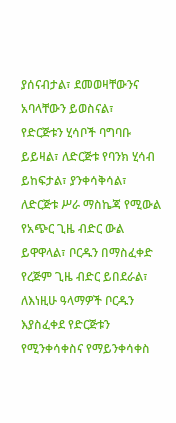ያሰናብታል፣ ደመወዛቸውንና አባላቸውን ይወስናል፣
የድርጅቱን ሂሳቦች ባግባቡ ይይዛል፣ ለድርጅቱ የባንክ ሂሳብ ይከፍታል፣ ያንቀሳቅሳል፣
ለድርጅቱ ሥራ ማስኬጃ የሚውል የአጭር ጊዜ ብድር ውል ይዋዋላል፣ ቦርዱን በማስፈቀድ የረጅም ጊዜ ብድር ይበደራል፣ ለእነዚሁ ዓላማዎች ቦርዱን እያስፈቀደ የድርጅቱን የሚንቀሳቀስና የማይንቀሳቀስ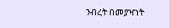ንብረት በመያዣነት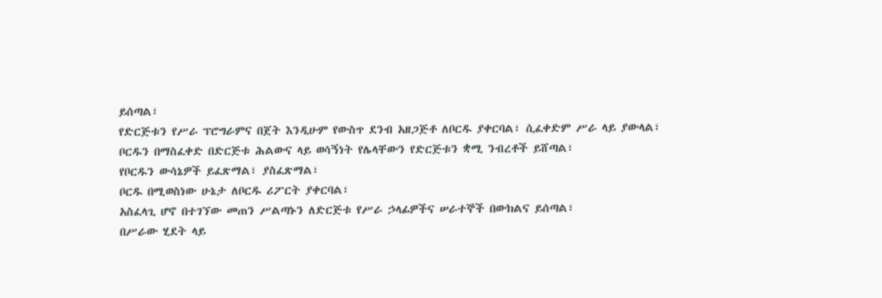ይሰጣል፣
የድርጅቱን የሥራ ፕሮግራምና በጀት እንዲሁም የውስጥ ደንብ አዘጋጅቶ ለቦርዱ ያቀርባል፣ ሲፈቀድም ሥራ ላይ ያውላል፣
ቦርዱን በማስፈቀድ በድርጅቱ ሕልውና ላይ ወሳኝነት የሌላቸውን የድርጅቱን ቋሚ ንብረቶች ይሸጣል፣
የቦርዱን ውሳኔዎች ይፈጽማል፣ ያስፈጽማል፣
ቦርዱ በሚወስነው ሁኔታ ለቦርዱ ሪፖርት ያቀርባል፣
አስፈላጊ ሆኖ በተገኘው መጠን ሥልጣኑን ለድርጅቱ የሥራ ኃላፊዎችና ሠራተኞች በውክልና ይሰጣል፣
በሥራው ሂደት ላይ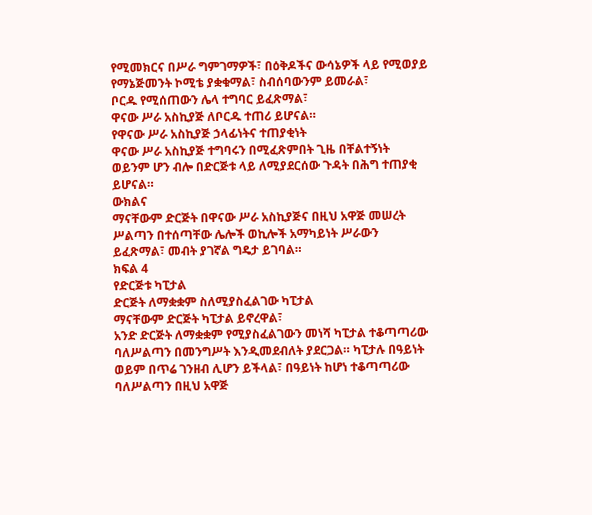የሚመክርና በሥራ ግምገማዎች፣ በዕቅዶችና ውሳኔዎች ላይ የሚወያይ የማኔጅመንት ኮሚቴ ያቋቁማል፣ ስብሰባውንም ይመራል፣
ቦርዱ የሚሰጠውን ሌላ ተግባር ይፈጽማል፣
ዋናው ሥራ አስኪያጅ ለቦርዱ ተጠሪ ይሆናል።
የዋናው ሥራ አስኪያጅ ኃላፊነትና ተጠያቂነት
ዋናው ሥራ አስኪያጅ ተግባሩን በሚፈጽምበት ጊዜ በቸልተኝነት ወይንም ሆን ብሎ በድርጅቱ ላይ ለሚያደርሰው ጉዳት በሕግ ተጠያቂ ይሆናል።
ውክልና
ማናቸውም ድርጅት በዋናው ሥራ አስኪያጅና በዚህ አዋጅ መሠረት ሥልጣን በተሰጣቸው ሌሎች ወኪሎች አማካይነት ሥራውን ይፈጽማል፣ መብት ያገኛል ግዴታ ይገባል።
ክፍል 4
የድርጅቱ ካፒታል
ድርጅት ለማቋቋም ስለሚያስፈልገው ካፒታል
ማናቸውም ድርጅት ካፒታል ይኖረዋል፣
አንድ ድርጅት ለማቋቋም የሚያስፈልገውን መነሻ ካፒታል ተቆጣጣሪው ባለሥልጣን በመንግሥት እንዲመደብለት ያደርጋል። ካፒታሉ በዓይነት ወይም በጥሬ ገንዘብ ሊሆን ይችላል፣ በዓይነት ከሆነ ተቆጣጣሪው ባለሥልጣን በዚህ አዋጅ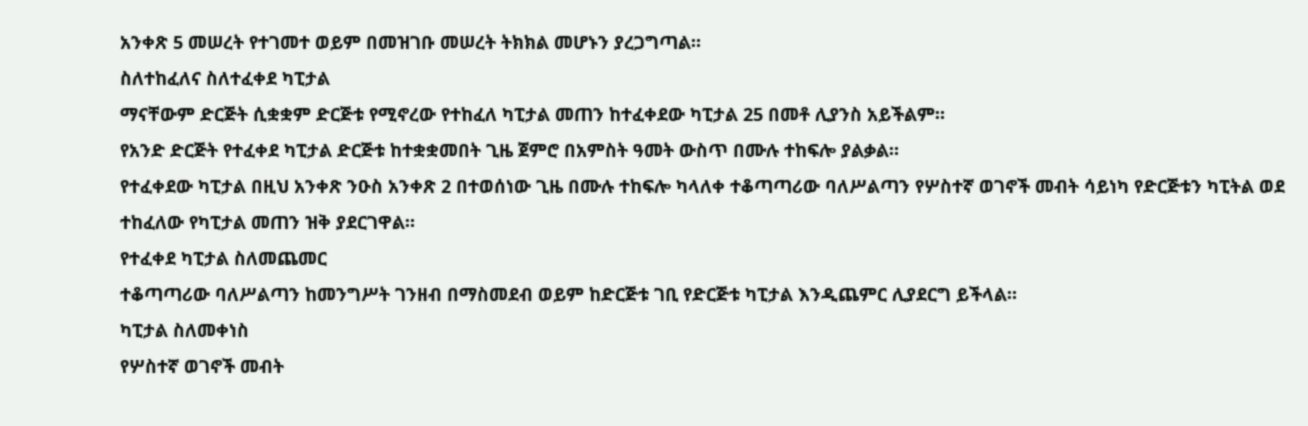አንቀጽ 5 መሠረት የተገመተ ወይም በመዝገቡ መሠረት ትክክል መሆኑን ያረጋግጣል።
ስለተከፈለና ስለተፈቀደ ካፒታል
ማናቸውም ድርጅት ሲቋቋም ድርጅቱ የሚኖረው የተከፈለ ካፒታል መጠን ከተፈቀደው ካፒታል 25 በመቶ ሊያንስ አይችልም።
የአንድ ድርጅት የተፈቀደ ካፒታል ድርጅቱ ከተቋቋመበት ጊዜ ጀምሮ በአምስት ዓመት ውስጥ በሙሉ ተከፍሎ ያልቃል።
የተፈቀደው ካፒታል በዚህ አንቀጽ ንዑስ አንቀጽ 2 በተወሰነው ጊዜ በሙሉ ተከፍሎ ካላለቀ ተቆጣጣሪው ባለሥልጣን የሦስተኛ ወገኖች መብት ሳይነካ የድርጅቱን ካፒትል ወደ ተከፈለው የካፒታል መጠን ዝቅ ያደርገዋል።
የተፈቀደ ካፒታል ስለመጨመር
ተቆጣጣሪው ባለሥልጣን ከመንግሥት ገንዘብ በማስመደብ ወይም ከድርጅቱ ገቢ የድርጅቱ ካፒታል እንዲጨምር ሊያደርግ ይችላል።
ካፒታል ስለመቀነስ
የሦስተኛ ወገኖች መብት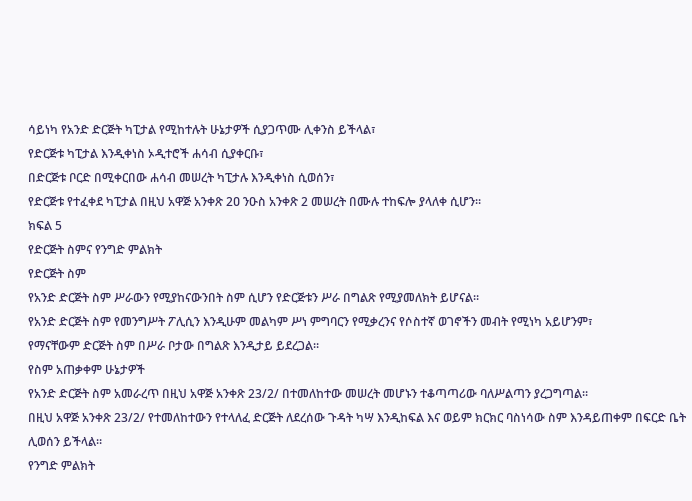ሳይነካ የአንድ ድርጅት ካፒታል የሚከተሉት ሁኔታዎች ሲያጋጥሙ ሊቀንስ ይችላል፣
የድርጅቱ ካፒታል እንዲቀነስ ኦዲተሮች ሐሳብ ሲያቀርቡ፣
በድርጅቱ ቦርድ በሚቀርበው ሐሳብ መሠረት ካፒታሉ እንዲቀነስ ሲወሰን፣
የድርጅቱ የተፈቀደ ካፒታል በዚህ አዋጅ አንቀጽ 2ዐ ንዑስ አንቀጽ 2 መሠረት በሙሉ ተከፍሎ ያላለቀ ሲሆን።
ክፍል 5
የድርጅት ስምና የንግድ ምልክት
የድርጅት ስም
የአንድ ድርጅት ስም ሥራውን የሚያከናውንበት ስም ሲሆን የድርጅቱን ሥራ በግልጽ የሚያመለክት ይሆናል።
የአንድ ድርጅት ስም የመንግሥት ፖሊሲን እንዲሁም መልካም ሥነ ምግባርን የሚቃረንና የሶስተኛ ወገኖችን መብት የሚነካ አይሆንም፣
የማናቸውም ድርጅት ስም በሥራ ቦታው በግልጽ እንዲታይ ይደረጋል።
የስም አጠቃቀም ሁኔታዎች
የአንድ ድርጅት ስም አመራረጥ በዚህ አዋጅ አንቀጽ 23/2/ በተመለከተው መሠረት መሆኑን ተቆጣጣሪው ባለሥልጣን ያረጋግጣል።
በዚህ አዋጅ አንቀጽ 23/2/ የተመለከተውን የተላለፈ ድርጅት ለደረሰው ጉዳት ካሣ እንዲከፍል እና ወይም ክርክር ባስነሳው ስም እንዳይጠቀም በፍርድ ቤት ሊወሰን ይችላል።
የንግድ ምልክት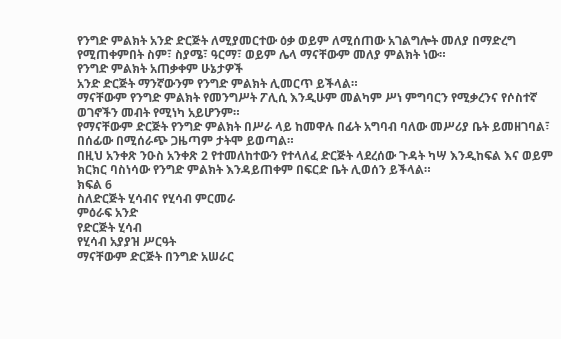የንግድ ምልክት አንድ ድርጅት ለሚያመርተው ዕቃ ወይም ለሚሰጠው አገልግሎት መለያ በማድረግ የሚጠቀምበት ስም፣ ስያሜ፣ ዓርማ፣ ወይም ሌላ ማናቸውም መለያ ምልክት ነው።
የንግድ ምልክት አጠቃቀም ሁኔታዎች
አንድ ድርጅት ማንኛውንም የንግድ ምልክት ሊመርጥ ይችላል።
ማናቸውም የንግድ ምልክት የመንግሥት ፖሊሲ እንዲሁም መልካም ሥነ ምግባርን የሚቃረንና የሶስተኛ ወገኖችን መብት የሚነካ አይሆንም።
የማናቸውም ድርጅት የንግድ ምልክት በሥራ ላይ ከመዋሉ በፊት አግባብ ባለው መሥሪያ ቤት ይመዘገባል፣ በሰፊው በሚሰራጭ ጋዜጣም ታትሞ ይወጣል።
በዚህ አንቀጽ ንዑስ አንቀጽ 2 የተመለከተውን የተላለፈ ድርጅት ላደረሰው ጉዳት ካሣ እንዲከፍል እና ወይም ክርክር ባስነሳው የንግድ ምልክት እንዳይጠቀም በፍርድ ቤት ሊወሰን ይችላል።
ክፍል 6
ስለድርጅት ሂሳብና የሂሳብ ምርመራ
ምዕራፍ አንድ
የድርጅት ሂሳብ
የሂሳብ አያያዝ ሥርዓት
ማናቸውም ድርጅት በንግድ አሠራር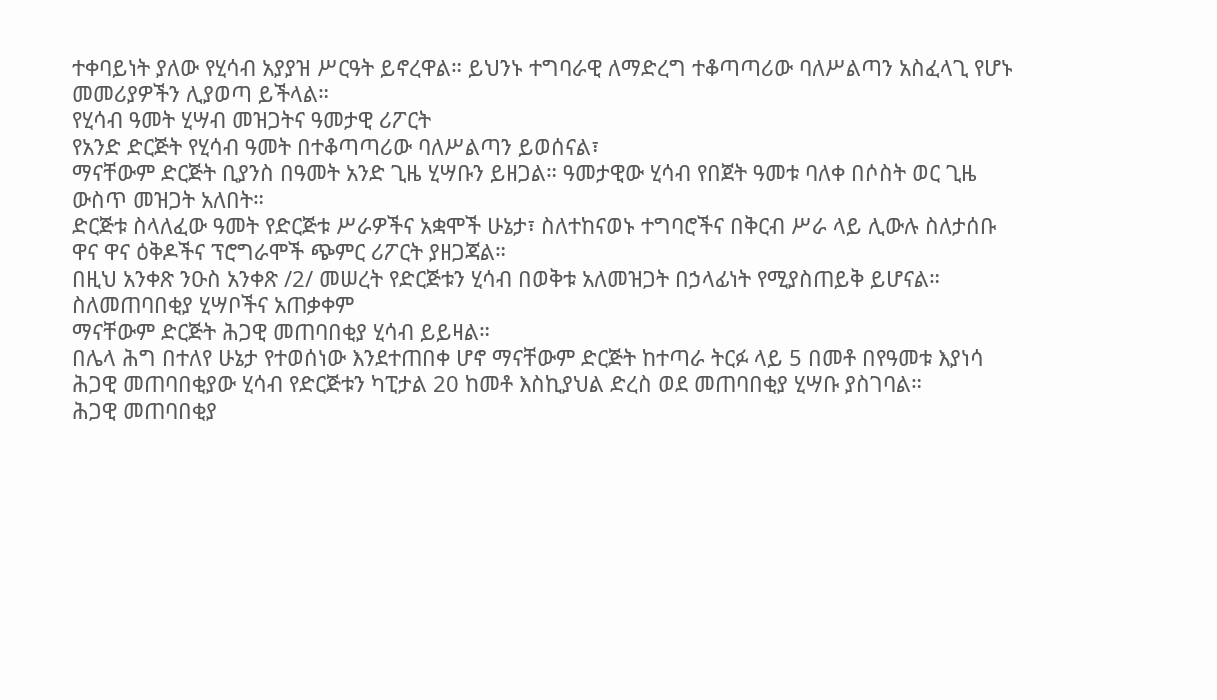ተቀባይነት ያለው የሂሳብ አያያዝ ሥርዓት ይኖረዋል። ይህንኑ ተግባራዊ ለማድረግ ተቆጣጣሪው ባለሥልጣን አስፈላጊ የሆኑ መመሪያዎችን ሊያወጣ ይችላል።
የሂሳብ ዓመት ሂሣብ መዝጋትና ዓመታዊ ሪፖርት
የአንድ ድርጅት የሂሳብ ዓመት በተቆጣጣሪው ባለሥልጣን ይወሰናል፣
ማናቸውም ድርጅት ቢያንስ በዓመት አንድ ጊዜ ሂሣቡን ይዘጋል። ዓመታዊው ሂሳብ የበጀት ዓመቱ ባለቀ በሶስት ወር ጊዜ ውስጥ መዝጋት አለበት።
ድርጅቱ ስላለፈው ዓመት የድርጅቱ ሥራዎችና አቋሞች ሁኔታ፣ ስለተከናወኑ ተግባሮችና በቅርብ ሥራ ላይ ሊውሉ ስለታሰቡ ዋና ዋና ዕቅዶችና ፕሮግራሞች ጭምር ሪፖርት ያዘጋጃል።
በዚህ አንቀጽ ንዑስ አንቀጽ /2/ መሠረት የድርጅቱን ሂሳብ በወቅቱ አለመዝጋት በኃላፊነት የሚያስጠይቅ ይሆናል።
ስለመጠባበቂያ ሂሣቦችና አጠቃቀም
ማናቸውም ድርጅት ሕጋዊ መጠባበቂያ ሂሳብ ይይዛል።
በሌላ ሕግ በተለየ ሁኔታ የተወሰነው እንደተጠበቀ ሆኖ ማናቸውም ድርጅት ከተጣራ ትርፉ ላይ 5 በመቶ በየዓመቱ እያነሳ ሕጋዊ መጠባበቂያው ሂሳብ የድርጅቱን ካፒታል 20 ከመቶ እስኪያህል ድረስ ወደ መጠባበቂያ ሂሣቡ ያስገባል።
ሕጋዊ መጠባበቂያ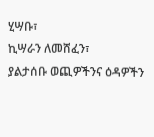ሂሣቡ፣
ኪሣራን ለመሸፈን፣
ያልታሰቡ ወጪዎችንና ዕዳዎችን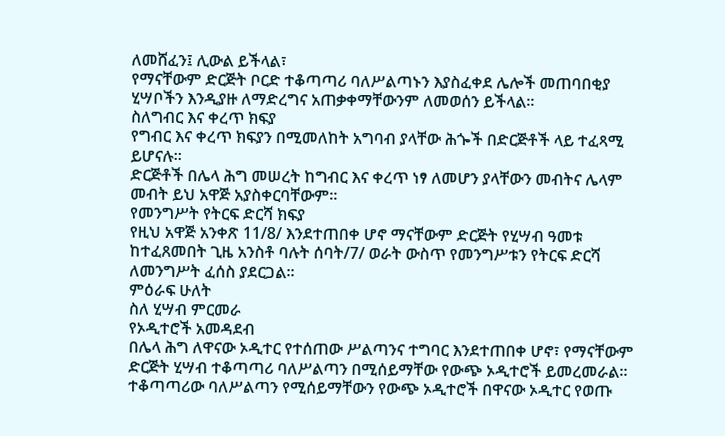ለመሸፈን፤ ሊውል ይችላል፣
የማናቸውም ድርጅት ቦርድ ተቆጣጣሪ ባለሥልጣኑን እያስፈቀደ ሌሎች መጠባበቂያ ሂሣቦችን እንዲያዙ ለማድረግና አጠቃቀማቸውንም ለመወሰን ይችላል።
ስለግብር እና ቀረጥ ክፍያ
የግብር እና ቀረጥ ክፍያን በሚመለከት አግባብ ያላቸው ሕጐች በድርጅቶች ላይ ተፈጻሚ ይሆናሉ።
ድርጅቶች በሌላ ሕግ መሠረት ከግብር እና ቀረጥ ነፃ ለመሆን ያላቸውን መብትና ሌላም መብት ይህ አዋጅ አያስቀርባቸውም።
የመንግሥት የትርፍ ድርሻ ክፍያ
የዚህ አዋጅ አንቀጽ 11/8/ እንደተጠበቀ ሆኖ ማናቸውም ድርጅት የሂሣብ ዓመቱ ከተፈጸመበት ጊዜ አንስቶ ባሉት ሰባት/7/ ወራት ውስጥ የመንግሥቱን የትርፍ ድርሻ ለመንግሥት ፈሰስ ያደርጋል።
ምዕራፍ ሁለት
ስለ ሂሣብ ምርመራ
የኦዲተሮች አመዳደብ
በሌላ ሕግ ለዋናው ኦዲተር የተሰጠው ሥልጣንና ተግባር እንደተጠበቀ ሆኖ፣ የማናቸውም ድርጅት ሂሣብ ተቆጣጣሪ ባለሥልጣን በሚሰይማቸው የውጭ ኦዲተሮች ይመረመራል።
ተቆጣጣሪው ባለሥልጣን የሚሰይማቸውን የውጭ ኦዲተሮች በዋናው ኦዲተር የወጡ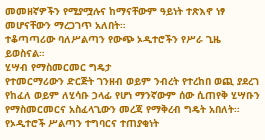መመዘኛዎችን የሚያሟሉና ከማናቸውም ዓይነት ተጽእኖ ነፃ መሆናቸውን ማረጋገጥ አለበት።
ተቆጣጣሪው ባለሥልጣን የውጭ ኦዲተሮችን የሥራ ጊዜ ይወስናል።
ሂሣብ የማስመርመር ግዴታ
የተመርማሪውን ድርጅት ገንዘብ ወይም ንብረት የተረከበ ወጪ ያደረገ የከፈለ ወይም ለሂሳቡ ኃላፊ የሆነ ማንኛውም ሰው ሲጠየቅ ሂሣቡን የማስመርመርና አስፈላጊውን መረጃ የማቅረብ ግዴት አበለት።
የኦዲተሮች ሥልጣን ተግባርና ተጠያቂነት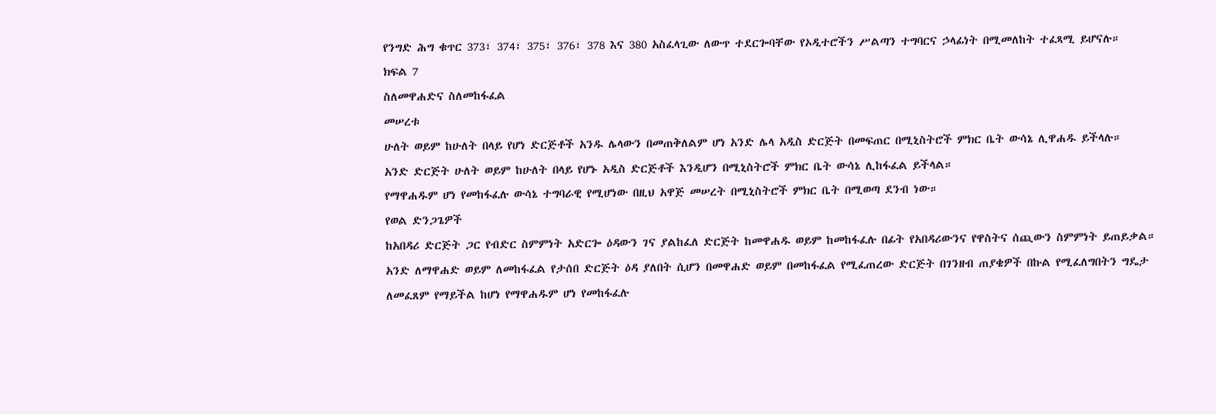የንግድ ሕግ ቁጥር 373፣ 374፣ 375፣ 376፣ 378 እና 380 አስፈላጊው ለውጥ ተደርጐባቸው የኦዲተሮችን ሥልጣን ተግባርና ኃላፊነት በሚመለከት ተፈጻሚ ይሆናሉ።
ክፍል 7
ስለመዋሐድና ስለመከፋፈል
መሠረቱ
ሁለት ወይም ከሁለት በላይ የሆነ ድርጅቶች አንዱ ሌላውን በመጠቅለልም ሆነ አንድ ሌላ አዲስ ድርጅት በመፍጠር በሚኒስትሮች ምክር ቤት ውሳኔ ሊዋሐዱ ይችላሉ።
አንድ ድርጅት ሁለት ወይም ከሁለት በላይ የሆኑ አዲስ ድርጅቶች እንዲሆን በሚኒስትሮች ምክር ቤት ውሳኔ ሊከፋፈል ይችላል።
የማዋሐዱም ሆነ የመከፋፈሉ ውሳኔ ተግባራዊ የሚሆነው በዚህ አዋጅ መሠረት በሚኒስትሮች ምክር ቤት በሚወጣ ደንብ ነው።
የወል ድንጋጌዎች
ከአበዳሪ ድርጅት ጋር የብድር ስምምነት አድርጐ ዕዳውን ገና ያልከፈለ ድርጅት ከመዋሐዱ ወይም ከመከፋፈሉ በፊት የአበዳሪውንና የዋስትና ሰጪውን ስምምነት ይጠይቃል።
አንድ ለማዋሐድ ወይም ለመከፋፈል የታሰበ ድርጅት ዕዳ ያለበት ሲሆን በመዋሐድ ወይም በመከፋፈል የሚፈጠረው ድርጅት በገንዘብ ጠያቄዎች በኩል የሚፈለግበትን ግዴታ ለመፈጸም የማይችል ከሆነ የማዋሐዱም ሆነ የመከፋፈሉ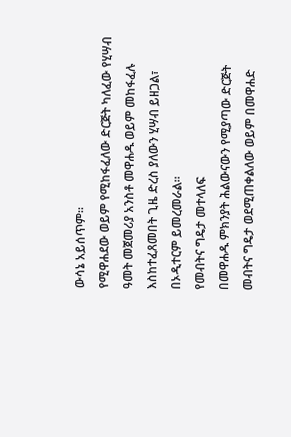ውሳኔ አይሰጥም።
የሚዋሐደው ወይም የሚከፋፈለው ድርጅት ካለፈው የሂሣብ ዓመት መጀመሪያ አንስቶ መዋሐዱ ወይም መከፋፈሉ እስከተፈጸመበት ጊዜ ድረስ ያለውን ሂሣብ ይዘጋል፣ በኦዲተርም ይመረመራል።
የመብትና ግዴታ መተላለፍ
በመዋሐዱ ምክንያት ሕልውናውን የሚያጣው ድርጅት መብትና ግዴታ ወደሚጠቀልለው ወይም በመዋሐድ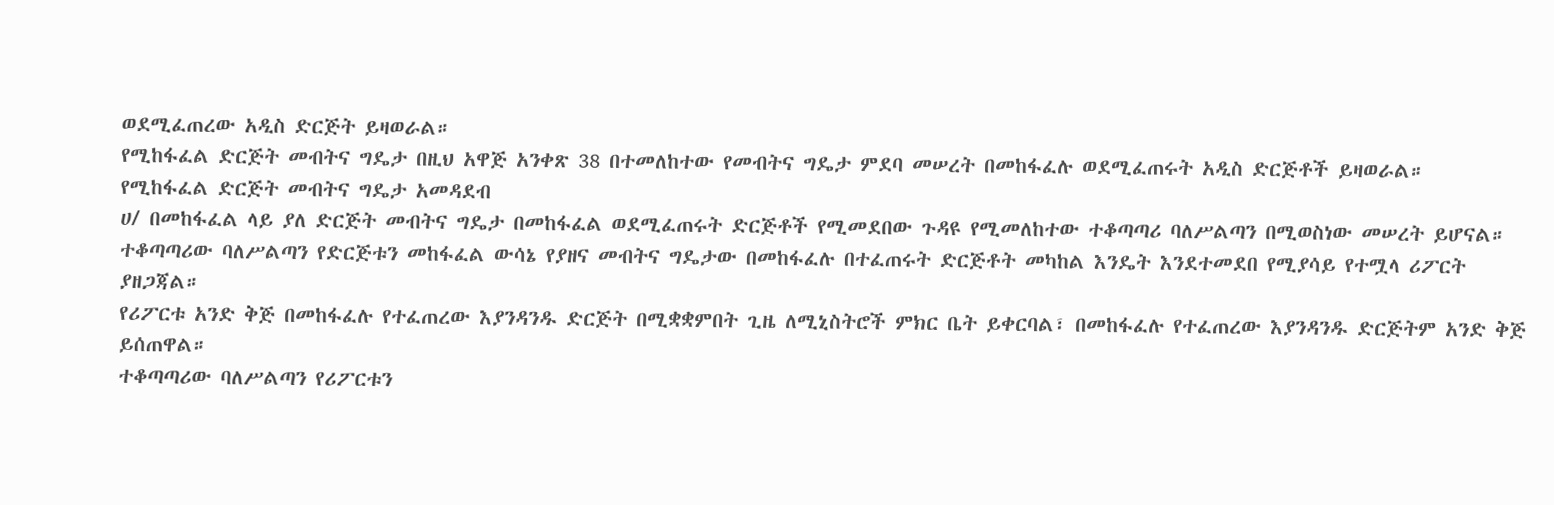ወደሚፈጠረው አዲስ ድርጅት ይዛወራል።
የሚከፋፈል ድርጅት መብትና ግዴታ በዚህ አዋጅ አንቀጽ 38 በተመለከተው የመብትና ግዴታ ምደባ መሠረት በመከፋፈሉ ወደሚፈጠሩት አዲስ ድርጅቶች ይዛወራል።
የሚከፋፈል ድርጅት መብትና ግዴታ አመዳደብ
ሀ/ በመከፋፈል ላይ ያለ ድርጅት መብትና ግዴታ በመከፋፈል ወደሚፈጠሩት ድርጅቶች የሚመደበው ጉዳዩ የሚመለከተው ተቆጣጣሪ ባለሥልጣን በሚወስነው መሠረት ይሆናል።
ተቆጣጣሪው ባለሥልጣን የድርጅቱን መከፋፈል ውሳኔ የያዘና መብትና ግዴታው በመከፋፈሉ በተፈጠሩት ድርጅቶት መካከል እንዴት እንደተመደበ የሚያሳይ የተሟላ ሪፖርት ያዘጋጃል።
የሪፖርቱ አንድ ቅጅ በመከፋፈሉ የተፈጠረው እያንዳንዱ ድርጅት በሚቋቋምበት ጊዜ ለሚኒስትሮች ምክር ቤት ይቀርባል፣ በመከፋፈሉ የተፈጠረው እያንዳንዱ ድርጅትም አንድ ቅጅ ይሰጠዋል።
ተቆጣጣሪው ባለሥልጣን የሪፖርቱን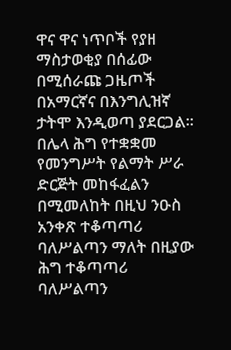ዋና ዋና ነጥቦች የያዘ ማስታወቂያ በሰፊው በሚሰራጩ ጋዜጦች በአማርኛና በእንግሊዝኛ ታትሞ እንዲወጣ ያደርጋል።
በሌላ ሕግ የተቋቋመ የመንግሥት የልማት ሥራ ድርጅት መከፋፈልን በሚመለከት በዚህ ንዑስ አንቀጽ ተቆጣጣሪ ባለሥልጣን ማለት በዚያው ሕግ ተቆጣጣሪ ባለሥልጣን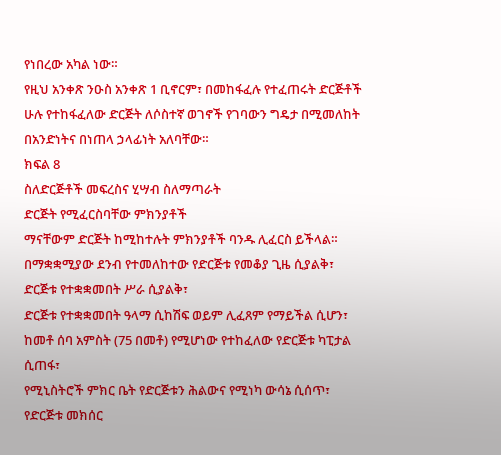የነበረው አካል ነው።
የዚህ አንቀጽ ንዑስ አንቀጽ 1 ቢኖርም፣ በመከፋፈሉ የተፈጠሩት ድርጅቶች ሁሉ የተከፋፈለው ድርጅት ለሶስተኛ ወገኖች የገባውን ግዴታ በሚመለከት በአንድነትና በነጠላ ኃላፊነት አለባቸው።
ክፍል 8
ስለድርጅቶች መፍረስና ሂሣብ ስለማጣራት
ድርጅት የሚፈርስባቸው ምክንያቶች
ማናቸውም ድርጅት ከሚከተሉት ምክንያቶች ባንዱ ሊፈርስ ይችላል።
በማቋቋሚያው ደንብ የተመለከተው የድርጅቱ የመቆያ ጊዜ ሲያልቅ፣
ድርጅቱ የተቋቋመበት ሥራ ሲያልቅ፣
ድርጅቱ የተቋቋመበት ዓላማ ሲከሽፍ ወይም ሊፈጸም የማይችል ሲሆን፣
ከመቶ ሰባ አምስት (75 በመቶ) የሚሆነው የተከፈለው የድርጅቱ ካፒታል ሲጠፋ፣
የሚኒስትሮች ምክር ቤት የድርጅቱን ሕልውና የሚነካ ውሳኔ ሲሰጥ፣
የድርጅቱ መክሰር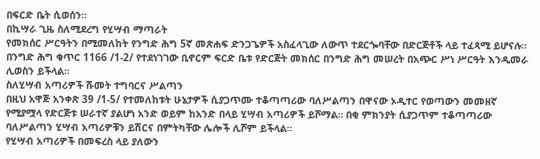በፍርድ ቤት ሲወሰን።
በኪሣራ ጊዜ ስለሚደረግ የሂሣብ ማጣራት
የመክሰር ሥርዓትን በሚመለከት የንግድ ሕግ 5ኛ መጽሐፍ ድንጋጌዎች አስፈላጊው ለውጥ ተደርጐባቸው በድርጅቶች ላይ ተፈጻሚ ይሆናሉ።
በንግድ ሕግ ቁጥር 1166 /1-2/ የተደነገገው ቢኖርም ፍርድ ቤቱ የድርጅት መክሰር በንግድ ሕግ መሠረት በአጭር ሥነ ሥርዓት እንዲመራ ሊወስን ይችላል።
ስለሂሣብ አጣሪዎች ሹመት ተግባርና ሥልጣን
በዚህ አዋጅ አንቀጽ 39 /1-5/ የተመለከቱት ሁኔታዎች ሲያጋጥሙ ተቆጣጣሪው ባለሥልጣን በዋናው ኦዲተር የወጣውን መመዘኛ የሚያሟላ የድርጅቱ ሠራተኛ ያልሆነ አንድ ወይም ከአንድ በላይ ሂሣብ አጣሪዎች ይሾማል። በቂ ምክንያት ሲያጋጥም ተቆጣጣሪው ባለሥልጣን ሂሣብ አጣሪዎቹን ይሽርና በምትካቸው ሌሎች ሊሾም ይችላል።
የሂሣብ አጣሪዎች በመፍረስ ላይ ያለውን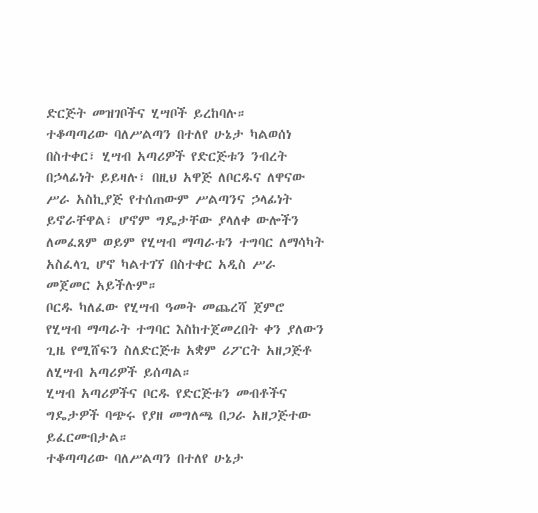ድርጅት መዝገቦችና ሂሣቦች ይረከባሉ።
ተቆጣጣሪው ባለሥልጣን በተለየ ሁኔታ ካልወሰነ በስተቀር፣ ሂሣብ አጣሪዎች የድርጅቱን ንብረት በኃላፊነት ይይዛሉ፣ በዚህ አዋጅ ለቦርዱና ለዋናው ሥራ አስኪያጅ የተሰጠውም ሥልጣንና ኃላፊነት ይኖራቸዋል፣ ሆኖም ግዴታቸው ያላለቀ ውሎችን ለመፈጸም ወይም የሂሣብ ማጣራቱን ተግባር ለማሳካት አስፈላጊ ሆኖ ካልተገኘ በስተቀር አዲስ ሥራ መጀመር አይችሉም።
ቦርዱ ካለፈው የሂሣብ ዓመት መጨረሻ ጀምሮ የሂሣብ ማጣራት ተግባር እስከተጀመረበት ቀን ያለውን ጊዜ የሚሸፍን ስለድርጅቱ አቋም ሪፖርት አዘጋጅቶ ለሂሣብ አጣሪዎች ይሰጣል።
ሂሣብ አጣሪዎችና ቦርዱ የድርጅቱን መብቶችና ግዴታዎች ባጭሩ የያዘ መግለጫ በጋራ አዘጋጅተው ይፈርሙበታል።
ተቆጣጣሪው ባለሥልጣን በተለየ ሁኔታ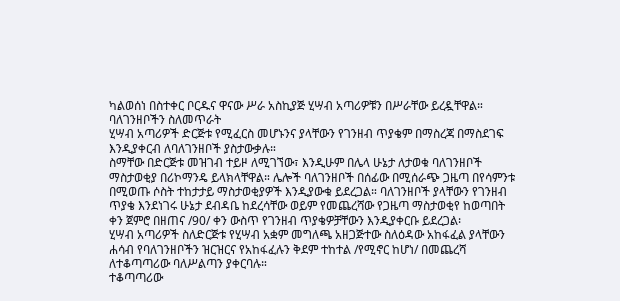ካልወሰነ በስተቀር ቦርዱና ዋናው ሥራ አስኪያጅ ሂሣብ አጣሪዎቹን በሥራቸው ይረዷቸዋል።
ባለገንዘቦችን ስለመጥራት
ሂሣብ አጣሪዎች ድርጅቱ የሚፈርስ መሆኑንና ያላቸውን የገንዘብ ጥያቄም በማስረጃ በማስደገፍ እንዲያቀርብ ለባለገንዘቦች ያስታውቃሉ።
ስማቸው በድርጅቱ መዝገብ ተይዞ ለሚገኘው፣ እንዲሁም በሌላ ሁኔታ ለታወቁ ባለገንዘቦች ማስታወቂያ በሪኮማንዴ ይላክላቸዋል። ሌሎች ባለገንዘቦች በሰፊው በሚሰራጭ ጋዜጣ በየሳምንቱ በሚወጡ ሶስት ተከታታይ ማስታወቂያዎች እንዲያውቁ ይደረጋል። ባለገንዘቦች ያላቸውን የገንዘብ ጥያቄ እንደነገሩ ሁኔታ ደብዳቤ ከደረሳቸው ወይም የመጨረሻው የጋዜጣ ማስታወቂየ ከወጣበት ቀን ጀምሮ በዘጠና /90/ ቀን ውስጥ የገንዘብ ጥያቄዎቻቸውን እንዲያቀርቡ ይደረጋል፡
ሂሣብ አጣሪዎች ስለድርጅቱ የሂሣብ አቋም መግለጫ አዘጋጅተው ስለዕዳው አከፋፈል ያላቸውን ሐሳብ የባለገንዘቦችን ዝርዝርና የአከፋፈሉን ቅደም ተከተል /የሚኖር ከሆነ/ በመጨረሻ ለተቆጣጣሪው ባለሥልጣን ያቀርባሉ።
ተቆጣጣሪው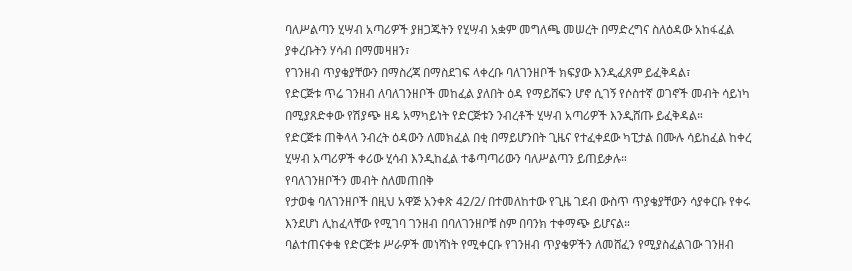ባለሥልጣን ሂሣብ አጣሪዎች ያዘጋጁትን የሂሣብ አቋም መግለጫ መሠረት በማድረግና ስለዕዳው አከፋፈል ያቀረቡትን ሃሳብ በማመዛዘን፣
የገንዘብ ጥያቄያቸውን በማስረጃ በማስደገፍ ላቀረቡ ባለገንዘቦች ክፍያው እንዲፈጸም ይፈቅዳል፣
የድርጅቱ ጥሬ ገንዘብ ለባለገንዘቦች መከፈል ያለበት ዕዳ የማይሸፍን ሆኖ ሲገኝ የሶስተኛ ወገኖች መብት ሳይነካ በሚያጸድቀው የሽያጭ ዘዴ አማካይነት የድርጅቱን ንብረቶች ሂሣብ አጣሪዎች እንዲሸጡ ይፈቅዳል።
የድርጅቱ ጠቅላላ ንብረት ዕዳውን ለመክፈል በቂ በማይሆንበት ጊዜና የተፈቀደው ካፒታል በሙሉ ሳይከፈል ከቀረ ሂሣብ አጣሪዎች ቀሪው ሂሳብ እንዲከፈል ተቆጣጣሪውን ባለሥልጣን ይጠይቃሉ።
የባለገንዘቦችን መብት ስለመጠበቅ
የታወቁ ባለገንዘቦች በዚህ አዋጅ አንቀጽ 42/2/ በተመለከተው የጊዜ ገደብ ውስጥ ጥያቄያቸውን ሳያቀርቡ የቀሩ እንደሆነ ሊከፈላቸው የሚገባ ገንዘብ በባለገንዘቦቹ ስም በባንክ ተቀማጭ ይሆናል።
ባልተጠናቀቁ የድርጅቱ ሥራዎች መነሻነት የሚቀርቡ የገንዘብ ጥያቄዎችን ለመሸፈን የሚያስፈልገው ገንዘብ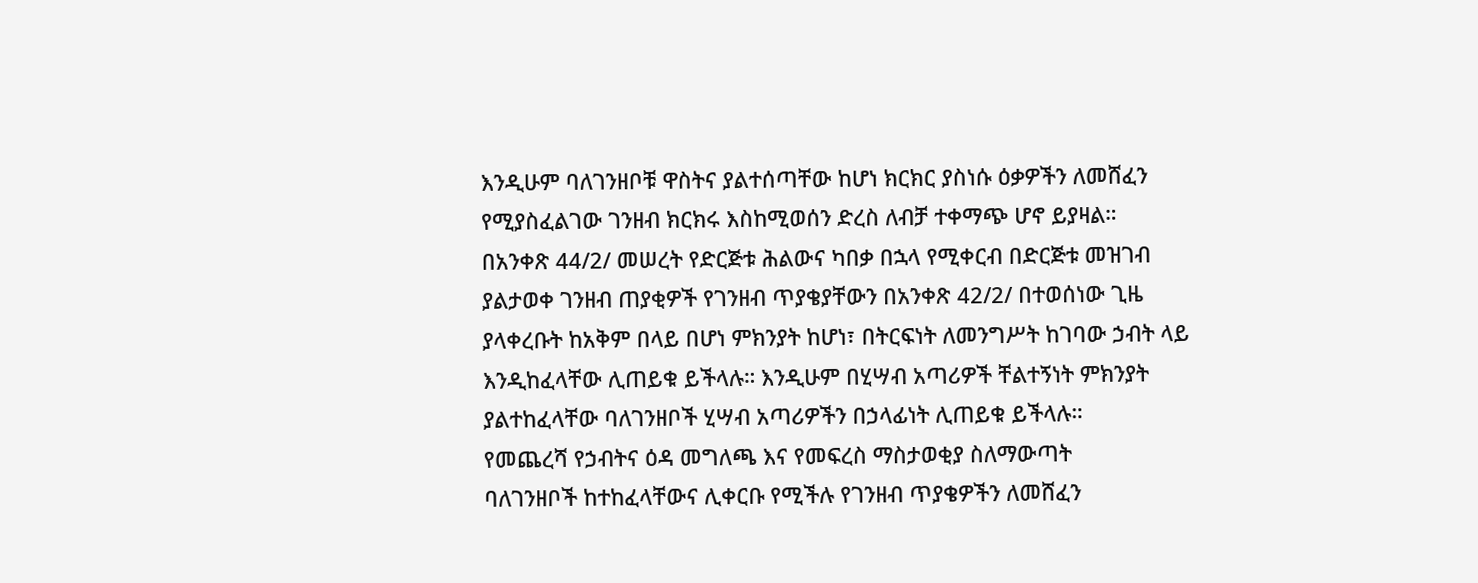እንዲሁም ባለገንዘቦቹ ዋስትና ያልተሰጣቸው ከሆነ ክርክር ያስነሱ ዕቃዎችን ለመሸፈን የሚያስፈልገው ገንዘብ ክርክሩ እስከሚወሰን ድረስ ለብቻ ተቀማጭ ሆኖ ይያዛል።
በአንቀጽ 44/2/ መሠረት የድርጅቱ ሕልውና ካበቃ በኋላ የሚቀርብ በድርጅቱ መዝገብ ያልታወቀ ገንዘብ ጠያቂዎች የገንዘብ ጥያቄያቸውን በአንቀጽ 42/2/ በተወሰነው ጊዜ ያላቀረቡት ከአቅም በላይ በሆነ ምክንያት ከሆነ፣ በትርፍነት ለመንግሥት ከገባው ኃብት ላይ እንዲከፈላቸው ሊጠይቁ ይችላሉ። እንዲሁም በሂሣብ አጣሪዎች ቸልተኝነት ምክንያት ያልተከፈላቸው ባለገንዘቦች ሂሣብ አጣሪዎችን በኃላፊነት ሊጠይቁ ይችላሉ።
የመጨረሻ የኃብትና ዕዳ መግለጫ እና የመፍረስ ማስታወቂያ ስለማውጣት
ባለገንዘቦች ከተከፈላቸውና ሊቀርቡ የሚችሉ የገንዘብ ጥያቄዎችን ለመሸፈን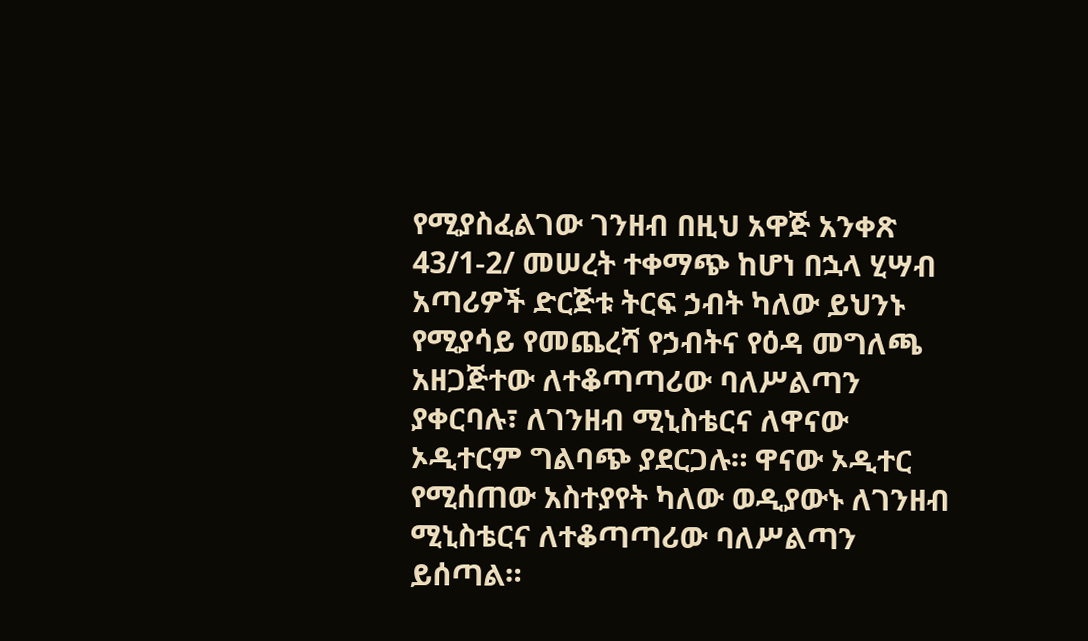የሚያስፈልገው ገንዘብ በዚህ አዋጅ አንቀጽ 43/1-2/ መሠረት ተቀማጭ ከሆነ በኋላ ሂሣብ አጣሪዎች ድርጅቱ ትርፍ ኃብት ካለው ይህንኑ የሚያሳይ የመጨረሻ የኃብትና የዕዳ መግለጫ አዘጋጅተው ለተቆጣጣሪው ባለሥልጣን ያቀርባሉ፣ ለገንዘብ ሚኒስቴርና ለዋናው ኦዲተርም ግልባጭ ያደርጋሉ። ዋናው ኦዲተር የሚሰጠው አስተያየት ካለው ወዲያውኑ ለገንዘብ ሚኒስቴርና ለተቆጣጣሪው ባለሥልጣን ይሰጣል።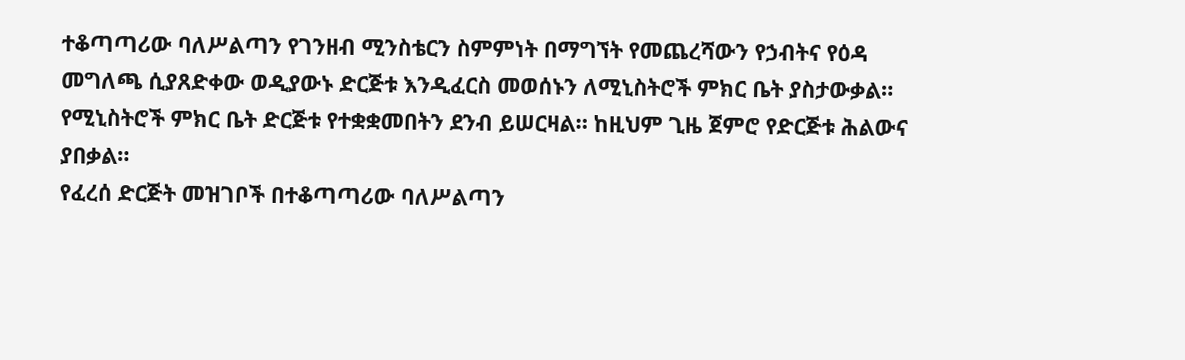ተቆጣጣሪው ባለሥልጣን የገንዘብ ሚንስቴርን ስምምነት በማግኘት የመጨረሻውን የኃብትና የዕዳ መግለጫ ሲያጸድቀው ወዲያውኑ ድርጅቱ እንዲፈርስ መወሰኑን ለሚኒስትሮች ምክር ቤት ያስታውቃል።
የሚኒስትሮች ምክር ቤት ድርጅቱ የተቋቋመበትን ደንብ ይሠርዛል። ከዚህም ጊዜ ጀምሮ የድርጅቱ ሕልውና ያበቃል።
የፈረሰ ድርጅት መዝገቦች በተቆጣጣሪው ባለሥልጣን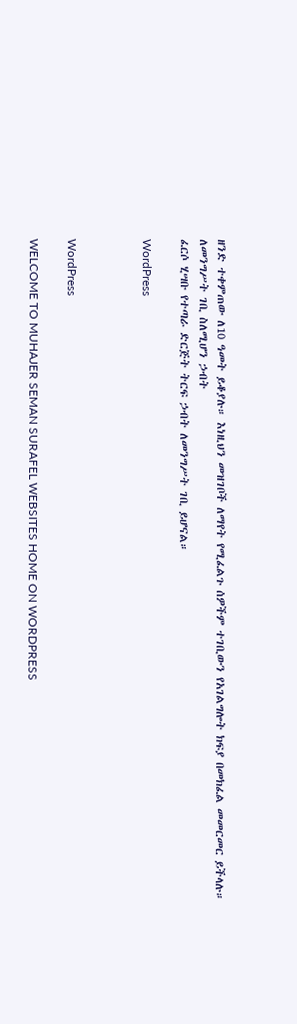ዘንድ ተቀምጠው ለ10 ዓመት ይቆያሉ። እነዚህን መዝገቦች ለማየት የሚፈልጉ ሰዎችም ተገቢውን የአገልግሎት ክፍያ በመክፈል መመርመር ይችላሉ።
ለመንግሥት ገቢ ስለሚሆን ኃብት
ፈርሶ ሂሣቡ የተጣራ ድርጅት ትርፍ ኃብት ለመንግሥት ገቢ ይሆናል።

WordPress



WordPress

WELCOME TO MUHAJER SEMAN SURAFEL WEBSITES HOME ON WORDPRESS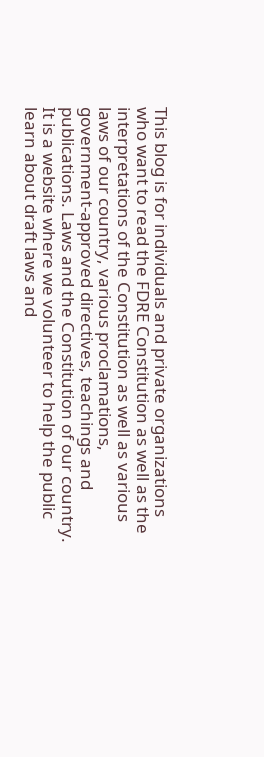This blog is for individuals and private organizations who want to read the FDRE Constitution as well as the interpretations of the Constitution as well as various laws of our country, various proclamations, government-approved directives, teachings and publications. Laws and the Constitution of our country. It is a website where we volunteer to help the public learn about draft laws and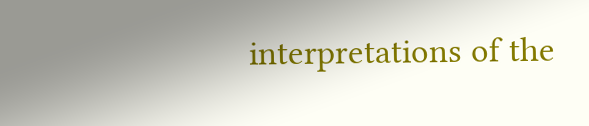interpretations of the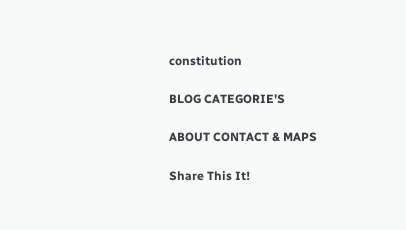constitution

BLOG CATEGORIE'S

ABOUT CONTACT & MAPS

Share This It!